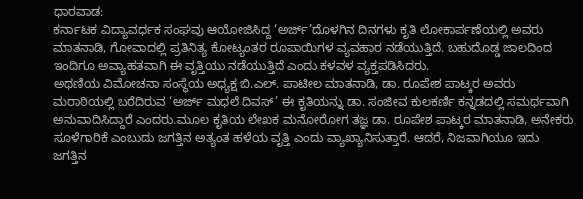ಧಾರವಾಡ:
ಕರ್ನಾಟಕ ವಿದ್ಯಾವರ್ಧಕ ಸಂಘವು ಆಯೋಜಿಸಿದ್ದ ‘ಅರ್ಜ್’ದೊಳಗಿನ ದಿನಗಳು ಕೃತಿ ಲೋಕಾರ್ಪಣೆಯಲ್ಲಿ ಅವರು ಮಾತನಾಡಿ, ಗೋವಾದಲ್ಲಿ ಪ್ರತಿನಿತ್ಯ ಕೋಟ್ಯಂತರ ರೂಪಾಯಿಗಳ ವ್ಯವಹಾರ ನಡೆಯುತ್ತಿದೆ. ಬಹುದೊಡ್ಡ ಜಾಲದಿಂದ ಇಂದಿಗೂ ಅವ್ಯಾಹತವಾಗಿ ಈ ವೃತ್ತಿಯು ನಡೆಯುತ್ತಿದೆ ಎಂದು ಕಳವಳ ವ್ಯಕ್ತಪಡಿಸಿದರು.
ಅಥಣಿಯ ವಿಮೋಚನಾ ಸಂಸ್ಥೆಯ ಅಧ್ಯಕ್ಷ ಬಿ.ಎಲ್. ಪಾಟೀಲ ಮಾತನಾಡಿ, ಡಾ. ರೂಪೇಶ ಪಾಟ್ಕರ ಅವರು ಮರಾಠಿಯಲ್ಲಿ ಬರೆದಿರುವ ‘ಅರ್ಜ್ ಮಧಲೆ ದಿವಸ್’ ಈ ಕೃತಿಯನ್ನು ಡಾ. ಸಂಜೀವ ಕುಲಕರ್ಣಿ ಕನ್ನಡದಲ್ಲಿ ಸಮರ್ಥವಾಗಿ ಅನುವಾದಿಸಿದ್ದಾರೆ ಎಂದರು.ಮೂಲ ಕೃತಿಯ ಲೇಖಕ ಮನೋರೋಗ ತಜ್ಞ ಡಾ. ರೂಪೇಶ ಪಾಟ್ಕರ ಮಾತನಾಡಿ, ಅನೇಕರು ಸೂಳೆಗಾರಿಕೆ ಎಂಬುದು ಜಗತ್ತಿನ ಅತ್ಯಂತ ಹಳೆಯ ವೃತ್ತಿ ಎಂದು ವ್ಯಾಖ್ಯಾನಿಸುತ್ತಾರೆ. ಆದರೆ, ನಿಜವಾಗಿಯೂ ಇದು ಜಗತ್ತಿನ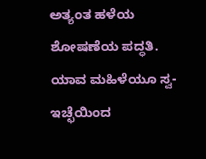ಅತ್ಯಂತ ಹಳೆಯ ಶೋಷಣೆಯ ಪದ್ಧತಿ. ಯಾವ ಮಹಿಳೆಯೂ ಸ್ವ-ಇಚ್ಛೆಯಿಂದ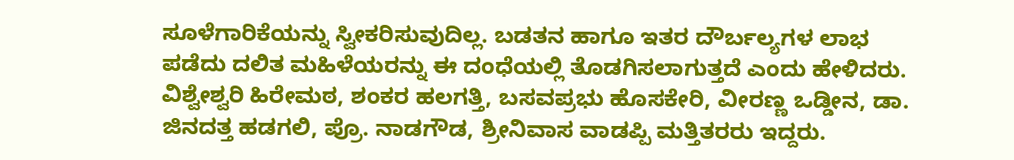ಸೂಳೆಗಾರಿಕೆಯನ್ನು ಸ್ವೀಕರಿಸುವುದಿಲ್ಲ. ಬಡತನ ಹಾಗೂ ಇತರ ದೌರ್ಬಲ್ಯಗಳ ಲಾಭ ಪಡೆದು ದಲಿತ ಮಹಿಳೆಯರನ್ನು ಈ ದಂಧೆಯಲ್ಲಿ ತೊಡಗಿಸಲಾಗುತ್ತದೆ ಎಂದು ಹೇಳಿದರು.
ವಿಶ್ವೇಶ್ವರಿ ಹಿರೇಮಠ, ಶಂಕರ ಹಲಗತ್ತಿ, ಬಸವಪ್ರಭು ಹೊಸಕೇರಿ, ವೀರಣ್ಣ ಒಡ್ಡೀನ, ಡಾ. ಜಿನದತ್ತ ಹಡಗಲಿ, ಪ್ರೊ. ನಾಡಗೌಡ, ಶ್ರೀನಿವಾಸ ವಾಡಪ್ಪಿ ಮತ್ತಿತರರು ಇದ್ದರು.